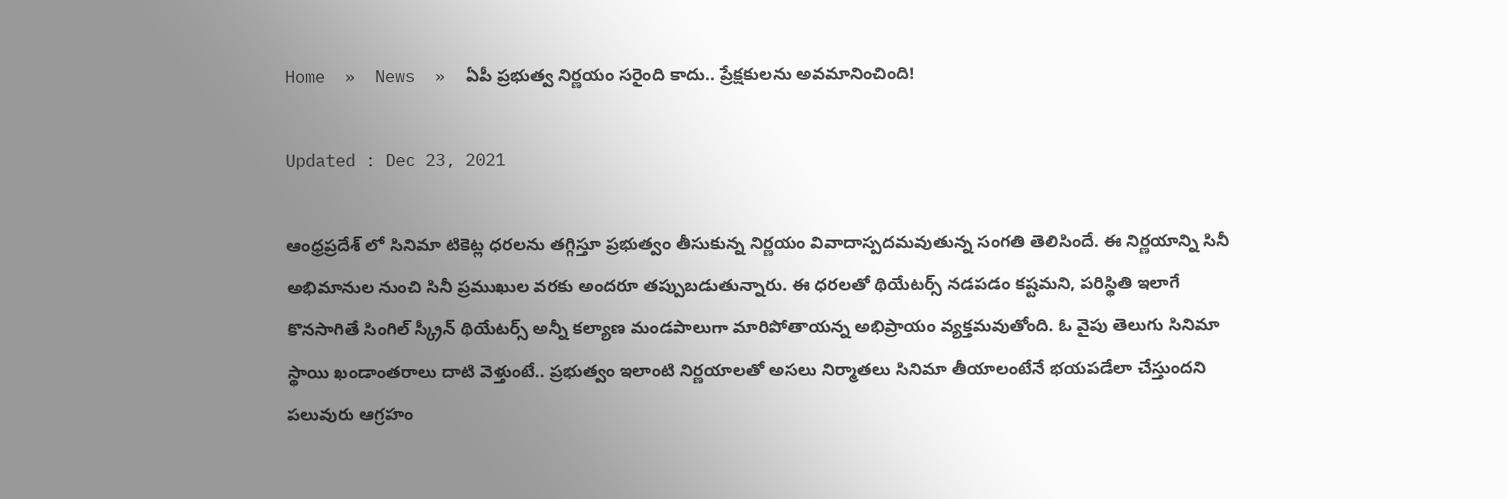Home  »  News  »  ఏపీ ప్రభుత్వ నిర్ణయం సరైంది కాదు.. ప్రేక్షకులను అవమానించింది!

Updated : Dec 23, 2021

ఆంధ్రప్రదేశ్ లో సినిమా టికెట్ల ధరలను తగ్గిస్తూ ప్రభుత్వం తీసుకున్న నిర్ణయం వివాదాస్పదమవుతున్న సంగతి తెలిసిందే. ఈ నిర్ణయాన్ని సినీ అభిమానుల నుంచి సినీ ప్రముఖుల వరకు అందరూ తప్పుబడుతున్నారు. ఈ ధరలతో థియేటర్స్ నడపడం కష్టమని, పరిస్థితి ఇలాగే కొనసాగితే సింగిల్ స్క్రీన్ థియేటర్స్ అన్నీ కల్యాణ మండపాలుగా మారిపోతాయన్న అభిప్రాయం వ్యక్తమవుతోంది. ఓ వైపు తెలుగు సినిమా స్థాయి ఖండాంతరాలు దాటి వెళ్తుంటే.. ప్రభుత్వం ఇలాంటి నిర్ణయాలతో అసలు నిర్మాతలు సినిమా తీయాలంటేనే భయపడేలా చేస్తుందని పలువురు ఆగ్రహం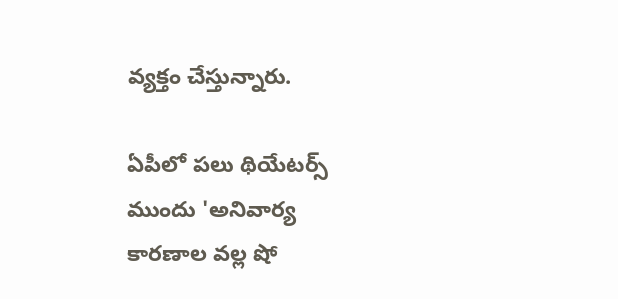వ్యక్తం చేస్తున్నారు.

ఏపీలో పలు థియేటర్స్ ముందు 'అనివార్య కారణాల వల్ల షో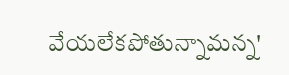వేయలేకపోతున్నామన్న'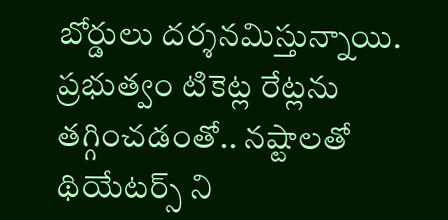బోర్డులు దర్శనమిస్తున్నాయి. ప్రభుత్వం టికెట్ల రేట్లను తగ్గించడంతో.. నష్టాలతో థియేటర్స్ ని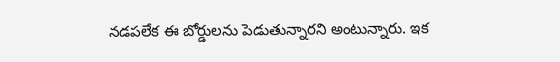నడపలేక ఈ బోర్డులను పెడుతున్నారని అంటున్నారు. ఇక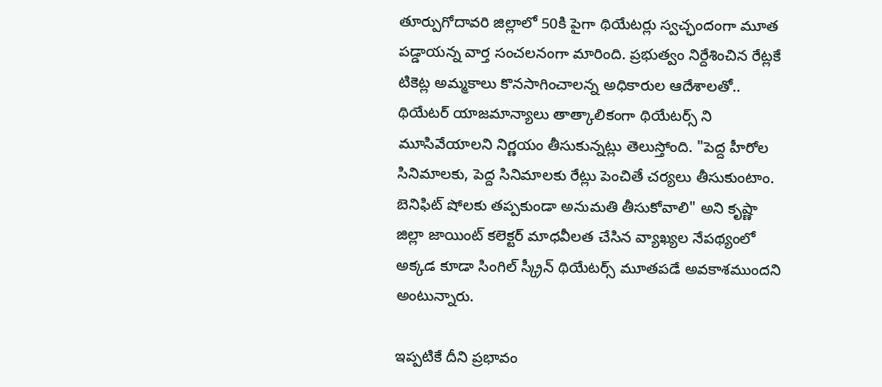తూర్పుగోదావరి జిల్లాలో 50కి పైగా థియేటర్లు స్వచ్ఛందంగా మూత పడ్డాయన్న వార్త సంచలనంగా మారింది. ప్రభుత్వం నిర్దేశించిన రేట్లకే టికెట్ల అమ్మకాలు కొనసాగించాలన్న అధికారుల ఆదేశాలతో.. థియేటర్ యాజమాన్యాలు తాత్కాలికంగా థియేటర్స్ ని మూసివేయాలని నిర్ణయం తీసుకున్నట్లు తెలుస్తోంది. "పెద్ద హీరోల సినిమాలకు, పెద్ద సినిమాలకు రేట్లు పెంచితే చర్యలు తీసుకుంటాం. బెనిఫిట్ షోలకు తప్పకుండా అనుమతి తీసుకోవాలి" అని కృష్ణా జిల్లా జాయింట్ కలెక్టర్ మాధవీలత చేసిన వ్యాఖ్యల నేపథ్యంలో అక్కడ కూడా సింగిల్ స్క్రీన్ థియేటర్స్ మూతపడే అవకాశముందని అంటున్నారు.

ఇప్పటికే దీని ప్రభావం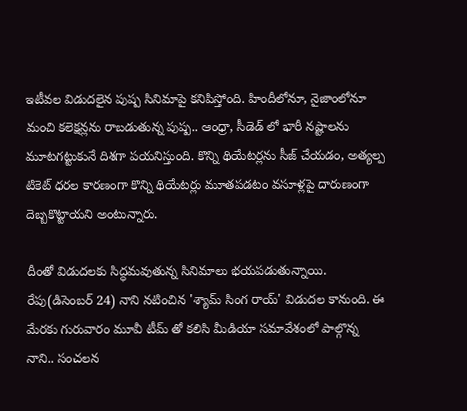ఇటీవల విడుదలైన పుష్ప సినిమాపై కనిపిస్తోంది. హిందీలోనూ, నైజాంలోనూ మంచి కలెక్షన్లను రాబడుతున్న పుష్ప.. ఆంధ్రా, సీడెడ్ లో భారీ నష్టాలను మూటగట్టుకునే దిశగా పయనిస్తుంది. కొన్ని థియేట‌ర్ల‌ను సీజ్ చేయ‌డం, అత్య‌ల్ప టికెట్ ధ‌ర‌ల కార‌ణంగా కొన్ని థియేట‌ర్లు మూత‌ప‌డ‌టం వ‌సూళ్ల‌పై దారుణంగా దెబ్బ‌కొట్టాయని అంటున్నారు.

దీంతో విడుదలకు సిద్ధమవుతున్న సినిమాలు భయపడుతున్నాయి. రేపు(డిసెంబర్ 24) నాని నటించిన 'శ్యామ్ సింగ రాయ్' విడుదల కానుంది. ఈ మేరకు గురువారం మూవీ టీమ్ తో కలిసి మీడియా సమావేశంలో పాల్గొన్న నాని.. సంచలన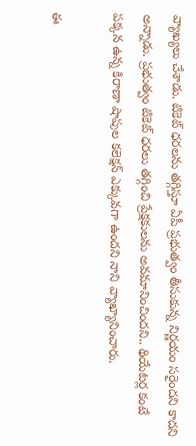వ్యాఖ్యలు చేశాడు. టికెట్‌ ధరలను తగ్గిస్తూ ఏపీ ప్రభుత్వం తీసుకున్న నిర్ణయం సరైందని కాదని అన్నాడు. ప్రభుత్వం టికెట్‌ ధరలు తగ్గించి ప్రేక్షకులను అవమానించిందని.. థియేటర్ల కంటే పక్కన ఉన్న కిరాణా షాపుల కలెక్షన్‌ ఎక్కువగా ఉందని నాని వ్యాఖ్యానించారు.

ఈ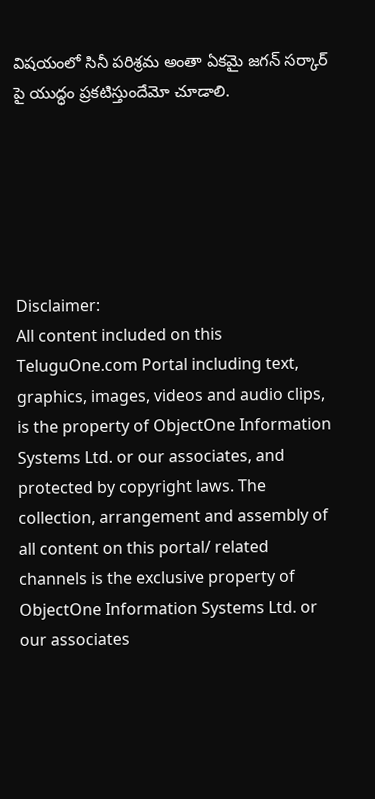విషయంలో సినీ పరిశ్రమ అంతా ఏకమై జగన్ సర్కార్ పై యుద్ధం ప్రకటిస్తుందేమో చూడాలి.






Disclaimer:
All content included on this TeluguOne.com Portal including text, graphics, images, videos and audio clips, is the property of ObjectOne Information Systems Ltd. or our associates, and protected by copyright laws. The collection, arrangement and assembly of all content on this portal/ related channels is the exclusive property of ObjectOne Information Systems Ltd. or our associates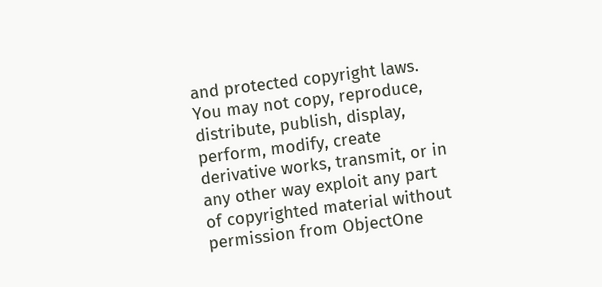and protected copyright laws.
You may not copy, reproduce, distribute, publish, display, perform, modify, create derivative works, transmit, or in any other way exploit any part of copyrighted material without permission from ObjectOne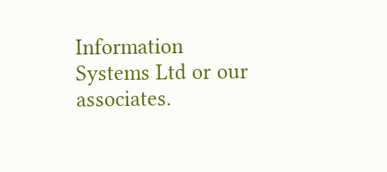Information Systems Ltd or our associates.